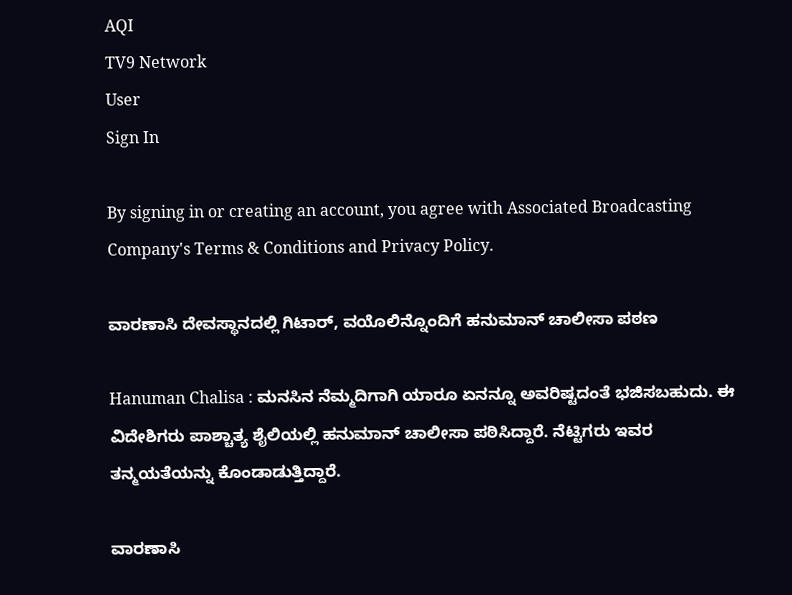AQI
TV9 Network
User
Sign In

By signing in or creating an account, you agree with Associated Broadcasting Company's Terms & Conditions and Privacy Policy.

ವಾರಣಾಸಿ ದೇವಸ್ಥಾನದಲ್ಲಿ ಗಿಟಾರ್, ವಯೊಲಿನ್ನೊಂದಿಗೆ ಹನುಮಾನ್ ಚಾಲೀಸಾ ಪಠಣ

Hanuman Chalisa : ಮನಸಿನ ನೆಮ್ಮದಿಗಾಗಿ ಯಾರೂ ಏನನ್ನೂ ಅವರಿಷ್ಟದಂತೆ ಭಜಿಸಬಹುದು. ಈ ವಿದೇಶಿಗರು ಪಾಶ್ಚಾತ್ಯ ಶೈಲಿಯಲ್ಲಿ ಹನುಮಾನ್ ಚಾಲೀಸಾ ಪಠಿಸಿದ್ದಾರೆ. ನೆಟ್ಟಿಗರು ಇವರ ತನ್ಮಯತೆಯನ್ನು ಕೊಂಡಾಡುತ್ತಿದ್ದಾರೆ.

ವಾರಣಾಸಿ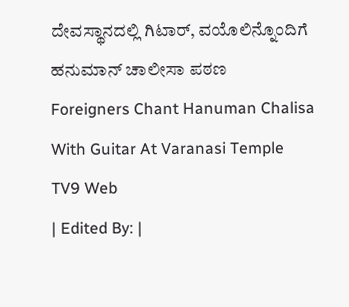ದೇವಸ್ಥಾನದಲ್ಲಿ ಗಿಟಾರ್, ವಯೊಲಿನ್ನೊಂದಿಗೆ ಹನುಮಾನ್ ಚಾಲೀಸಾ ಪಠಣ
Foreigners Chant Hanuman Chalisa With Guitar At Varanasi Temple
TV9 Web
| Edited By: |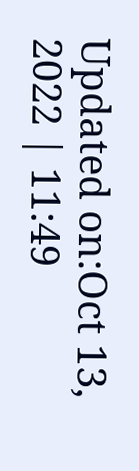Updated on:Oct 13, 2022 | 11:49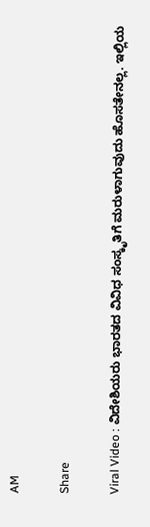AM

Share

Viral Video : ವಿದೇಶಿಯರು ಭಾರತದ ವಿವಿಧ ಸಂಸ್ಕೃತಿಗೆ ಮರುಳಾಗುವುದು ಹೊಸತೇನಲ್ಲ. ಇಲ್ಲಿಯ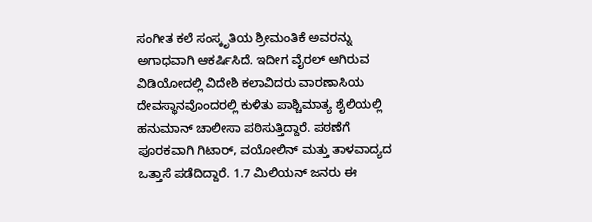ಸಂಗೀತ ಕಲೆ ಸಂಸ್ಕೃತಿಯ ಶ್ರೀಮಂತಿಕೆ ಅವರನ್ನು ಅಗಾಧವಾಗಿ ಆಕರ್ಷಿಸಿದೆ. ಇದೀಗ ವೈರಲ್ ಆಗಿರುವ ವಿಡಿಯೋದಲ್ಲಿ ವಿದೇಶಿ ಕಲಾವಿದರು ವಾರಣಾಸಿಯ ದೇವಸ್ಥಾನವೊಂದರಲ್ಲಿ ಕುಳಿತು ಪಾಶ್ಚಿಮಾತ್ಯ ಶೈಲಿಯಲ್ಲಿ ಹನುಮಾನ್ ಚಾಲೀಸಾ ಪಠಿಸುತ್ತಿದ್ದಾರೆ. ಪಠಣೆಗೆ ಪೂರಕವಾಗಿ ಗಿಟಾರ್, ವಯೋಲಿನ್ ಮತ್ತು ತಾಳವಾದ್ಯದ ಒತ್ತಾಸೆ ಪಡೆದಿದ್ದಾರೆ. 1.7 ಮಿಲಿಯನ್ ಜನರು ಈ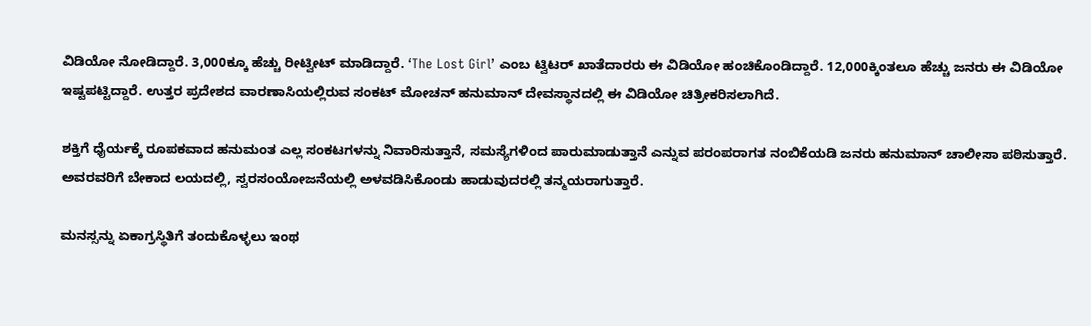ವಿಡಿಯೋ ನೋಡಿದ್ದಾರೆ. 3,000ಕ್ಕೂ ಹೆಚ್ಚು ರೀಟ್ವೀಟ್ ಮಾಡಿದ್ದಾರೆ. ‘The Lost Girl’ ಎಂಬ ಟ್ವಿಟರ್ ಖಾತೆದಾರರು ಈ ವಿಡಿಯೋ ಹಂಚಿಕೊಂಡಿದ್ದಾರೆ. 12,000ಕ್ಕಿಂತಲೂ ಹೆಚ್ಚು ಜನರು ಈ ವಿಡಿಯೋ ಇಷ್ಟಪಟ್ಟಿದ್ದಾರೆ. ಉತ್ತರ ಪ್ರದೇಶದ ವಾರಣಾಸಿಯಲ್ಲಿರುವ ಸಂಕಟ್ ಮೋಚನ್ ಹನುಮಾನ್ ದೇವಸ್ಥಾನದಲ್ಲಿ ಈ ವಿಡಿಯೋ ಚಿತ್ರೀಕರಿಸಲಾಗಿದೆ.

ಶಕ್ತಿಗೆ ಧೈರ್ಯಕ್ಕೆ ರೂಪಕವಾದ ಹನುಮಂತ ಎಲ್ಲ ಸಂಕಟಗಳನ್ನು ನಿವಾರಿಸುತ್ತಾನೆ, ಸಮಸ್ಯೆಗಳಿಂದ ಪಾರುಮಾಡುತ್ತಾನೆ ಎನ್ನುವ ಪರಂಪರಾಗತ ನಂಬಿಕೆಯಡಿ ಜನರು ಹನುಮಾನ್ ಚಾಲೀಸಾ ಪಠಿಸುತ್ತಾರೆ. ಅವರವರಿಗೆ ಬೇಕಾದ ಲಯದಲ್ಲಿ, ಸ್ವರಸಂಯೋಜನೆಯಲ್ಲಿ ಅಳವಡಿಸಿಕೊಂಡು ಹಾಡುವುದರಲ್ಲಿ ತನ್ಮಯರಾಗುತ್ತಾರೆ.

ಮನಸ್ಸನ್ನು ಏಕಾಗ್ರಸ್ಥಿತಿಗೆ ತಂದುಕೊಳ್ಳಲು ಇಂಥ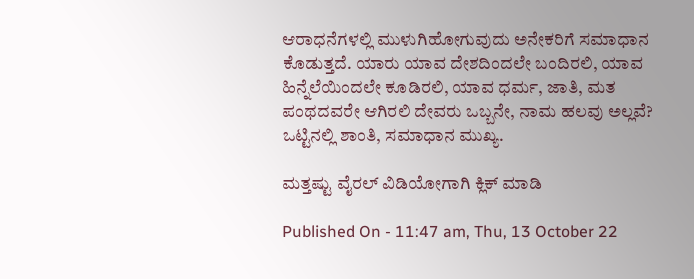ಆರಾಧನೆಗಳಲ್ಲಿ ಮುಳುಗಿಹೋಗುವುದು ಅನೇಕರಿಗೆ ಸಮಾಧಾನ ಕೊಡುತ್ತದೆ. ಯಾರು ಯಾವ ದೇಶದಿಂದಲೇ ಬಂದಿರಲಿ, ಯಾವ ಹಿನ್ನೆಲೆಯಿಂದಲೇ ಕೂಡಿರಲಿ, ಯಾವ ಧರ್ಮ, ಜಾತಿ, ಮತ ಪಂಥದವರೇ ಆಗಿರಲಿ ದೇವರು ಒಬ್ಬನೇ, ನಾಮ ಹಲವು ಅಲ್ಲವೆ? ಒಟ್ಟಿನಲ್ಲಿ ಶಾಂತಿ, ಸಮಾಧಾನ ಮುಖ್ಯ.

ಮತ್ತಷ್ಟು ವೈರಲ್ ವಿಡಿಯೋಗಾಗಿ ಕ್ಲಿಕ್ ಮಾಡಿ

Published On - 11:47 am, Thu, 13 October 22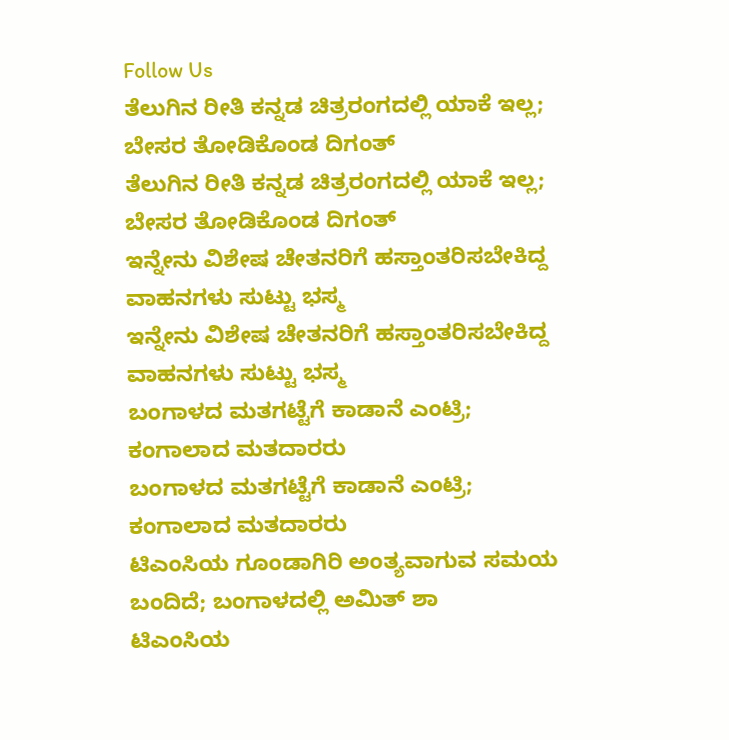Follow Us
ತೆಲುಗಿನ ರೀತಿ ಕನ್ನಡ ಚಿತ್ರರಂಗದಲ್ಲಿ ಯಾಕೆ ಇಲ್ಲ; ಬೇಸರ ತೋಡಿಕೊಂಡ ದಿಗಂತ್
ತೆಲುಗಿನ ರೀತಿ ಕನ್ನಡ ಚಿತ್ರರಂಗದಲ್ಲಿ ಯಾಕೆ ಇಲ್ಲ; ಬೇಸರ ತೋಡಿಕೊಂಡ ದಿಗಂತ್
ಇನ್ನೇನು ವಿಶೇಷ ಚೇತನರಿಗೆ ಹಸ್ತಾಂತರಿಸಬೇಕಿದ್ದ ವಾಹನಗಳು ಸುಟ್ಟು ಭಸ್ಮ
ಇನ್ನೇನು ವಿಶೇಷ ಚೇತನರಿಗೆ ಹಸ್ತಾಂತರಿಸಬೇಕಿದ್ದ ವಾಹನಗಳು ಸುಟ್ಟು ಭಸ್ಮ
ಬಂಗಾಳದ ಮತಗಟ್ಟೆಗೆ ಕಾಡಾನೆ ಎಂಟ್ರಿ; ಕಂಗಾಲಾದ ಮತದಾರರು
ಬಂಗಾಳದ ಮತಗಟ್ಟೆಗೆ ಕಾಡಾನೆ ಎಂಟ್ರಿ; ಕಂಗಾಲಾದ ಮತದಾರರು
ಟಿಎಂಸಿಯ ಗೂಂಡಾಗಿರಿ ಅಂತ್ಯವಾಗುವ ಸಮಯ ಬಂದಿದೆ; ಬಂಗಾಳದಲ್ಲಿ ಅಮಿತ್ ಶಾ
ಟಿಎಂಸಿಯ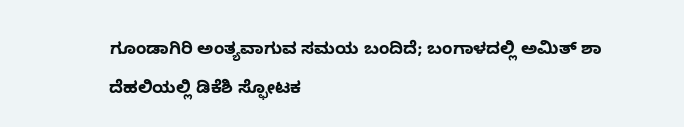ಗೂಂಡಾಗಿರಿ ಅಂತ್ಯವಾಗುವ ಸಮಯ ಬಂದಿದೆ; ಬಂಗಾಳದಲ್ಲಿ ಅಮಿತ್ ಶಾ
ದೆಹಲಿಯಲ್ಲಿ ಡಿಕೆಶಿ ಸ್ಫೋಟಕ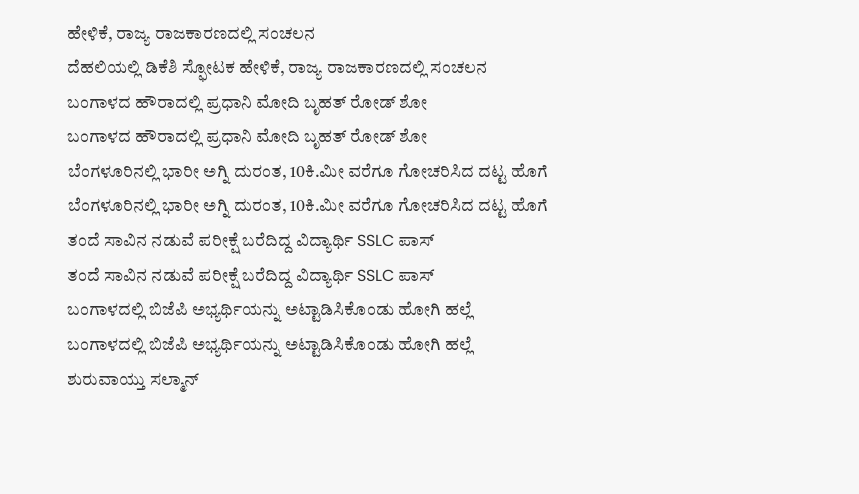ಹೇಳಿಕೆ, ರಾಜ್ಯ ರಾಜಕಾರಣದಲ್ಲಿ ಸಂಚಲನ
ದೆಹಲಿಯಲ್ಲಿ ಡಿಕೆಶಿ ಸ್ಫೋಟಕ ಹೇಳಿಕೆ, ರಾಜ್ಯ ರಾಜಕಾರಣದಲ್ಲಿ ಸಂಚಲನ
ಬಂಗಾಳದ ಹೌರಾದಲ್ಲಿ ಪ್ರಧಾನಿ ಮೋದಿ ಬೃಹತ್ ರೋಡ್ ಶೋ
ಬಂಗಾಳದ ಹೌರಾದಲ್ಲಿ ಪ್ರಧಾನಿ ಮೋದಿ ಬೃಹತ್ ರೋಡ್ ಶೋ
ಬೆಂಗಳೂರಿನಲ್ಲಿ ಭಾರೀ ಅಗ್ನಿ ದುರಂತ, 10ಕಿ.ಮೀ ವರೆಗೂ ಗೋಚರಿಸಿದ ದಟ್ಟ ಹೊಗೆ
ಬೆಂಗಳೂರಿನಲ್ಲಿ ಭಾರೀ ಅಗ್ನಿ ದುರಂತ, 10ಕಿ.ಮೀ ವರೆಗೂ ಗೋಚರಿಸಿದ ದಟ್ಟ ಹೊಗೆ
ತಂದೆ ಸಾವಿನ ನಡುವೆ ಪರೀಕ್ಷೆ ಬರೆದಿದ್ದ ವಿದ್ಯಾರ್ಥಿ SSLC ಪಾಸ್
ತಂದೆ ಸಾವಿನ ನಡುವೆ ಪರೀಕ್ಷೆ ಬರೆದಿದ್ದ ವಿದ್ಯಾರ್ಥಿ SSLC ಪಾಸ್
ಬಂಗಾಳದಲ್ಲಿ ಬಿಜೆಪಿ ಅಭ್ಯರ್ಥಿಯನ್ನು ಅಟ್ಟಾಡಿಸಿಕೊಂಡು ಹೋಗಿ ಹಲ್ಲೆ
ಬಂಗಾಳದಲ್ಲಿ ಬಿಜೆಪಿ ಅಭ್ಯರ್ಥಿಯನ್ನು ಅಟ್ಟಾಡಿಸಿಕೊಂಡು ಹೋಗಿ ಹಲ್ಲೆ
ಶುರುವಾಯ್ತು ಸಲ್ಮಾನ್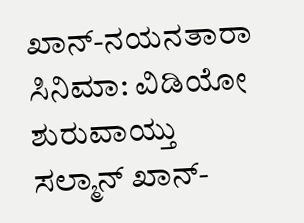ಖಾನ್-ನಯನತಾರಾ ಸಿನಿಮಾ: ವಿಡಿಯೋ
ಶುರುವಾಯ್ತು ಸಲ್ಮಾನ್ ಖಾನ್-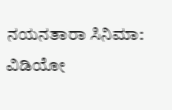ನಯನತಾರಾ ಸಿನಿಮಾ: ವಿಡಿಯೋ